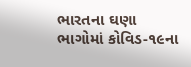ભારતના ઘણા ભાગોમાં કોવિડ-૧૯ના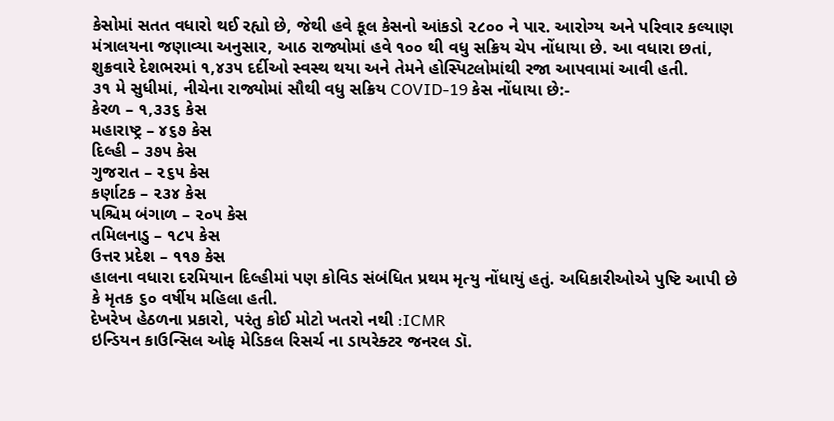કેસોમાં સતત વધારો થઈ રહ્યો છે, જેથી હવે કૂલ કેસનો આંકડો ૨૮૦૦ ને પાર. આરોગ્ય અને પરિવાર કલ્યાણ મંત્રાલયના જણાવ્યા અનુસાર, આઠ રાજ્યોમાં હવે ૧૦૦ થી વધુ સક્રિય ચેપ નોંધાયા છે. આ વધારા છતાં, શુક્રવારે દેશભરમાં ૧,૪૩૫ દર્દીઓ સ્વસ્થ થયા અને તેમને હોસ્પિટલોમાંથી રજા આપવામાં આવી હતી.
૩૧ મે સુધીમાં, નીચેના રાજ્યોમાં સૌથી વધુ સક્રિય COVID-19 કેસ નોંધાયા છે:-
કેરળ – ૧,૩૩૬ કેસ
મહારાષ્ટ્ર – ૪૬૭ કેસ
દિલ્હી – ૩૭૫ કેસ
ગુજરાત – ૨૬૫ કેસ
કર્ણાટક – ૨૩૪ કેસ
પશ્ચિમ બંગાળ – ૨૦૫ કેસ
તમિલનાડુ – ૧૮૫ કેસ
ઉત્તર પ્રદેશ – ૧૧૭ કેસ
હાલના વધારા દરમિયાન દિલ્હીમાં પણ કોવિડ સંબંધિત પ્રથમ મૃત્યુ નોંધાયું હતું. અધિકારીઓએ પુષ્ટિ આપી છે કે મૃતક ૬૦ વર્ષીય મહિલા હતી.
દેખરેખ હેઠળના પ્રકારો, પરંતુ કોઈ મોટો ખતરો નથી :ICMR
ઇન્ડિયન કાઉન્સિલ ઓફ મેડિકલ રિસર્ચ ના ડાયરેક્ટર જનરલ ડૉ.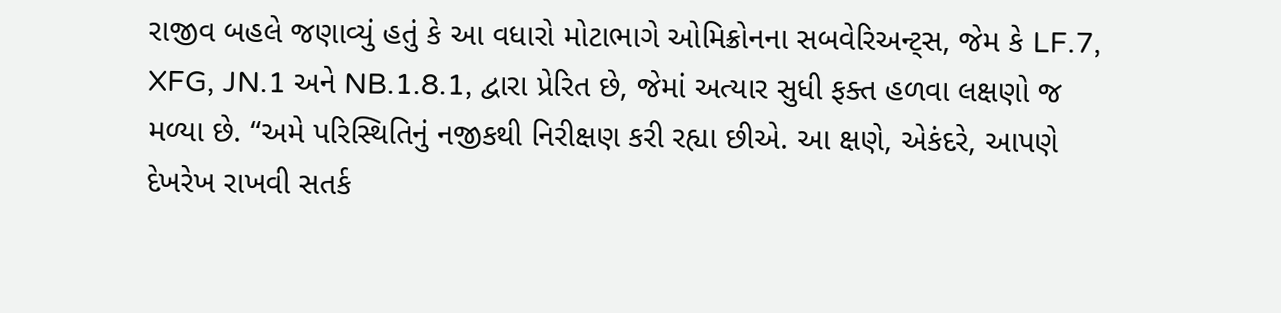રાજીવ બહલે જણાવ્યું હતું કે આ વધારો મોટાભાગે ઓમિક્રોનના સબવેરિઅન્ટ્સ, જેમ કે LF.7, XFG, JN.1 અને NB.1.8.1, દ્વારા પ્રેરિત છે, જેમાં અત્યાર સુધી ફક્ત હળવા લક્ષણો જ મળ્યા છે. “અમે પરિસ્થિતિનું નજીકથી નિરીક્ષણ કરી રહ્યા છીએ. આ ક્ષણે, એકંદરે, આપણે દેખરેખ રાખવી સતર્ક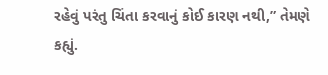રહેવું પરંતુ ચિંતા કરવાનું કોઈ કારણ નથી,” તેમણે કહ્યું.